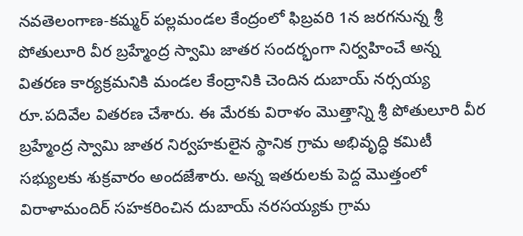నవతెలంగాణ-కమ్మర్ పల్లమండల కేంద్రంలో ఫిబ్రవరి 1న జరగనున్న శ్రీ పోతులూరి వీర బ్రహ్మేంద్ర స్వామి జాతర సందర్భంగా నిర్వహించే అన్న వితరణ కార్యక్రమనికి మండల కేంద్రానికి చెందిన దుబాయ్ నర్సయ్య రూ.పదివేల వితరణ చేశారు. ఈ మేరకు విరాళం మొత్తాన్ని శ్రీ పోతులూరి వీర బ్రహ్మేంద్ర స్వామి జాతర నిర్వహకులైన స్థానిక గ్రామ అభివృద్ధి కమిటీ సభ్యులకు శుక్రవారం అందజేశారు. అన్న ఇతరులకు పెద్ద మొత్తంలో విరాళామందిర్ సహకరించిన దుబాయ్ నరసయ్యకు గ్రామ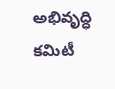అభివృద్ధి కమిటీ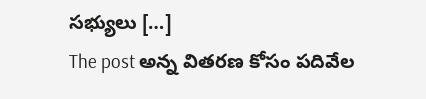సభ్యులు […]
The post అన్న వితరణ కోసం పదివేల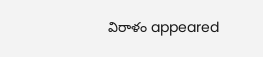విరాళం appeared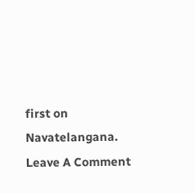first on Navatelangana.
Leave A Comment